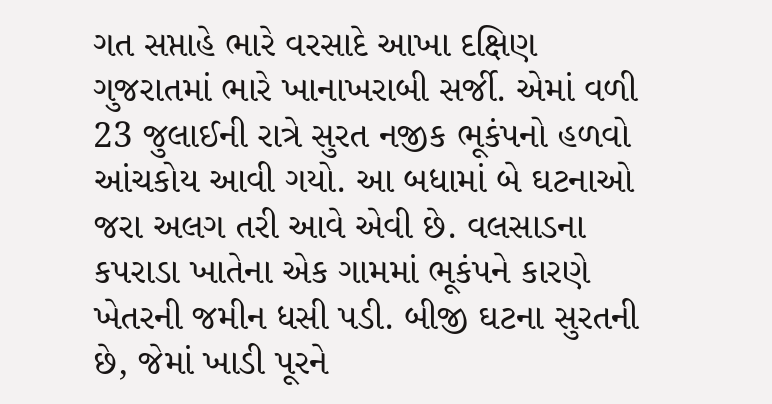ગત સપ્તાહે ભારે વરસાદે આખા દક્ષિણ ગુજરાતમાં ભારે ખાનાખરાબી સર્જી. એમાં વળી 23 જુલાઈની રાત્રે સુરત નજીક ભૂકંપનો હળવો આંચકોય આવી ગયો. આ બધામાં બે ઘટનાઓ જરા અલગ તરી આવે એવી છે. વલસાડના કપરાડા ખાતેના એક ગામમાં ભૂકંપને કારણે ખેતરની જમીન ધસી પડી. બીજી ઘટના સુરતની છે, જેમાં ખાડી પૂરને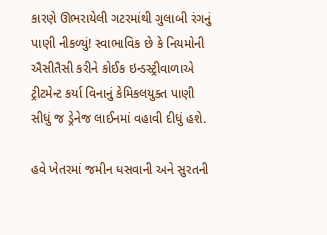કારણે ઊભરાયેલી ગટરમાંથી ગુલાબી રંગનું પાણી નીકળ્યું! સ્વાભાવિક છે કે નિયમોની ઐસીતૈસી કરીને કોઈક ઇન્ડસ્ટ્રીવાળાએ ટ્રીટમેન્ટ કર્યા વિનાનું કેમિકલયુક્ત પાણી સીધું જ ડ્રેનેજ લાઈનમાં વહાવી દીધું હશે.

હવે ખેતરમાં જમીન ધસવાની અને સુરતની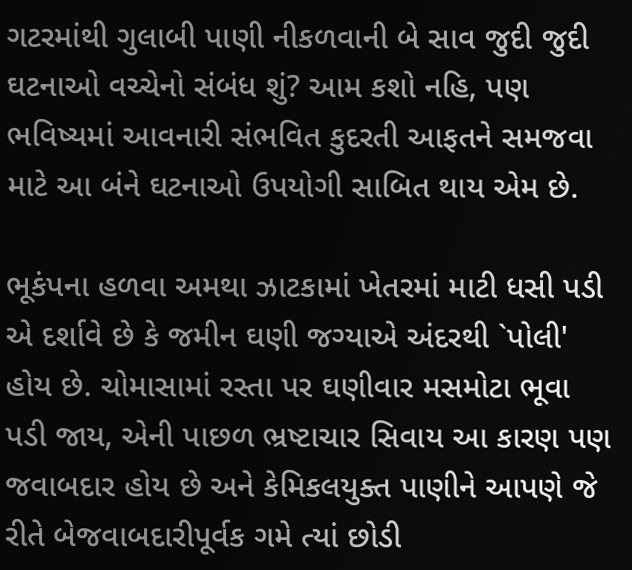ગટરમાંથી ગુલાબી પાણી નીકળવાની બે સાવ જુદી જુદી ઘટનાઓ વચ્ચેનો સંબંધ શું? આમ કશો નહિ, પણ ભવિષ્યમાં આવનારી સંભવિત કુદરતી આફતને સમજવા માટે આ બંને ઘટનાઓ ઉપયોગી સાબિત થાય એમ છે.

ભૂકંપના હળવા અમથા ઝાટકામાં ખેતરમાં માટી ધસી પડી એ દર્શાવે છે કે જમીન ઘણી જગ્યાએ અંદરથી `પોલી' હોય છે. ચોમાસામાં રસ્તા પર ઘણીવાર મસમોટા ભૂવા પડી જાય, એની પાછળ ભ્રષ્ટાચાર સિવાય આ કારણ પણ જવાબદાર હોય છે અને કેમિકલયુક્ત પાણીને આપણે જે રીતે બેજવાબદારીપૂર્વક ગમે ત્યાં છોડી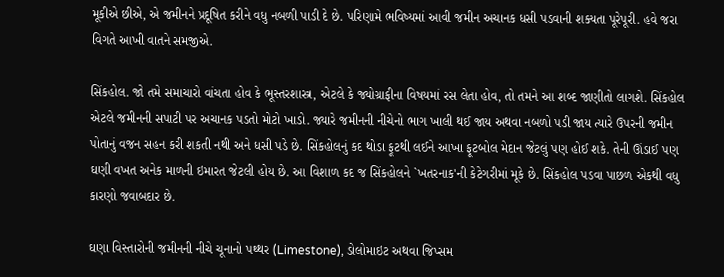મૂકીએ છીએ, એ જમીનને પ્રદૂષિત કરીને વધુ નબળી પાડી દે છે. પરિણામે ભવિષ્યમાં આવી જમીન અચાનક ધસી પડવાની શક્યતા પૂરેપૂરી. હવે જરા વિગતે આખી વાતને સમજીએ.

સિંકહોલ. જો તમે સમાચારો વાંચતા હોવ કે ભૂસ્તરશાસ્ત્ર, એટલે કે જ્યોગ્રાફીના વિષયમાં રસ લેતા હોવ, તો તમને આ શબ્દ જાણીતો લાગશે. સિંકહોલ એટલે જમીનની સપાટી પર અચાનક પડતો મોટો ખાડો. જ્યારે જમીનની નીચેનો ભાગ ખાલી થઈ જાય અથવા નબળો પડી જાય ત્યારે ઉપરની જમીન પોતાનું વજન સહન કરી શકતી નથી અને ધસી પડે છે. સિંકહોલનું કદ થોડા ફૂટથી લઈને આખા ફૂટબોલ મેદાન જેટલું પણ હોઈ શકે. તેની ઊંડાઈ પણ ઘણી વખત અનેક માળની ઇમારત જેટલી હોય છે. આ વિશાળ કદ જ સિંકહોલને `ખતરનાક'ની કેટેગરીમાં મૂકે છે. સિંકહોલ પડવા પાછળ એકથી વધુ કારણો જવાબદાર છે.

ઘણા વિસ્તારોની જમીનની નીચે ચૂનાનો પથ્થર (Limestone), ડોલોમાઇટ અથવા જિપ્સમ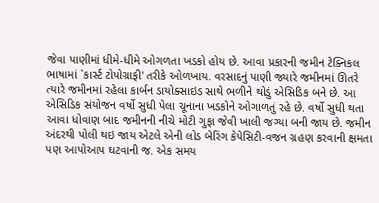જેવા પાણીમાં ધીમે-ધીમે ઓગળતા ખડકો હોય છે. આવા પ્રકારની જમીન ટેક્નિકલ ભાષામાં `કાર્સ્ટ ટોપોગ્રાફી' તરીકે ઓળખાય. વરસાદનું પાણી જ્યારે જમીનમાં ઊતરે ત્યારે જમીનમાં રહેલા કાર્બન ડાયોક્સાઇડ સાથે ભળીને થોડું એસિડિક બને છે. આ એસિડિક સંયોજન વર્ષો સુધી પેલા ચૂનાના ખડકોને ઓગાળતું રહે છે. વર્ષો સુધી થતા આવા ધોવાણ બાદ જમીનની નીચે મોટી ગુફા જેવી ખાલી જગ્યા બની જાય છે. જમીન અંદરથી પોલી થઇ જાય એટલે એની લોડ બેરિંગ કેપેસિટી-વજન ગ્રહણ કરવાની ક્ષમતા પણ આપોઆપ ઘટવાની જ. એક સમય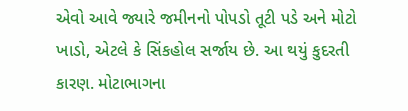એવો આવે જ્યારે જમીનનો પોપડો તૂટી પડે અને મોટો ખાડો, એટલે કે સિંકહોલ સર્જાય છે. આ થયું કુદરતી કારણ. મોટાભાગના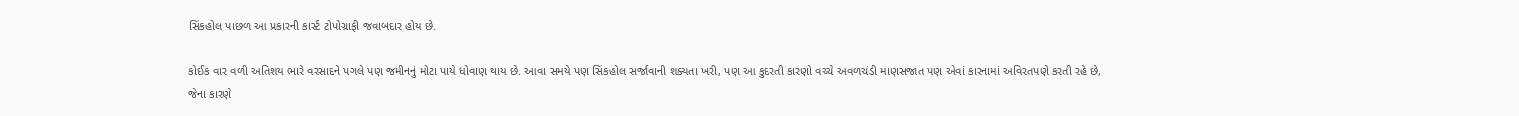સિંકહોલ પાછળ આ પ્રકારની કાર્સ્ટ ટોપોગ્રાફી જવાબદાર હોય છે.

કોઈક વાર વળી અતિશય ભારે વરસાદને પગલે પણ જમીનનું મોટા પાયે ધોવાણ થાય છે. આવા સમયે પણ સિંકહોલ સર્જાવાની શક્યતા ખરી, પણ આ કુદરતી કારણો વચ્ચે અવળચંડી માણસજાત પણ એવાં કારનામાં અવિરતપણે કરતી રહે છે, જેના કારણે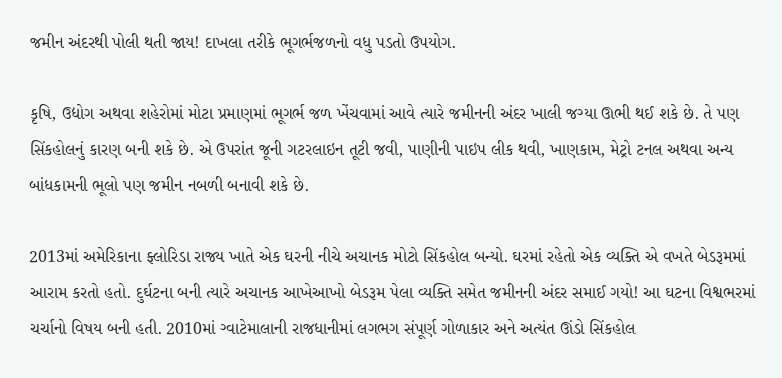જમીન અંદરથી પોલી થતી જાય! દાખલા તરીકે ભૂગર્ભજળનો વધુ પડતો ઉપયોગ.

કૃષિ, ઉદ્યોગ અથવા શહેરોમાં મોટા પ્રમાણમાં ભૂગર્ભ જળ ખેંચવામાં આવે ત્યારે જમીનની અંદર ખાલી જગ્યા ઊભી થઈ શકે છે. તે પણ સિંકહોલનું કારણ બની શકે છે. એ ઉપરાંત જૂની ગટરલાઇન તૂટી જવી, પાણીની પાઇપ લીક થવી, ખાણકામ, મેટ્રો ટનલ અથવા અન્ય બાંધકામની ભૂલો પણ જમીન નબળી બનાવી શકે છે.

2013માં અમેરિકાના ફ્લોરિડા રાજ્ય ખાતે એક ઘરની નીચે અચાનક મોટો સિંકહોલ બન્યો. ઘરમાં રહેતો એક વ્યક્તિ એ વખતે બેડરૂમમાં આરામ કરતો હતો. દુર્ઘટના બની ત્યારે અચાનક આખેઆખો બેડરૂમ પેલા વ્યક્તિ સમેત જમીનની અંદર સમાઈ ગયો! આ ઘટના વિશ્વભરમાં ચર્ચાનો વિષય બની હતી. 2010માં ગ્વાટેમાલાની રાજધાનીમાં લગભગ સંપૂર્ણ ગોળાકાર અને અત્યંત ઊંડો સિંકહોલ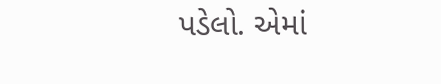પડેલો. એમાં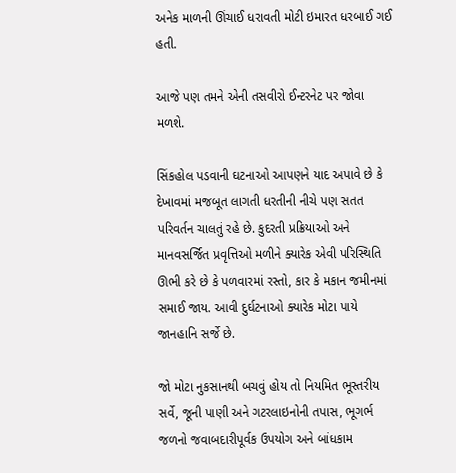અનેક માળની ઊંચાઈ ધરાવતી મોટી ઇમારત ધરબાઈ ગઈ હતી.

આજે પણ તમને એની તસવીરો ઈન્ટરનેટ પર જોવા મળશે.

સિંકહોલ પડવાની ઘટનાઓ આપણને યાદ અપાવે છે કે દેખાવમાં મજબૂત લાગતી ધરતીની નીચે પણ સતત પરિવર્તન ચાલતું રહે છે. કુદરતી પ્રક્રિયાઓ અને માનવસર્જિત પ્રવૃત્તિઓ મળીને ક્યારેક એવી પરિસ્થિતિ ઊભી કરે છે કે પળવારમાં રસ્તો, કાર કે મકાન જમીનમાં સમાઈ જાય. આવી દુર્ઘટનાઓ ક્યારેક મોટા પાયે જાનહાનિ સર્જે છે.

જો મોટા નુકસાનથી બચવું હોય તો નિયમિત ભૂસ્તરીય સર્વે, જૂની પાણી અને ગટરલાઇનોની તપાસ, ભૂગર્ભ જળનો જવાબદારીપૂર્વક ઉપયોગ અને બાંધકામ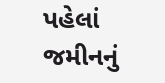પહેલાં જમીનનું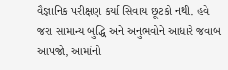વૈજ્ઞાનિક પરીક્ષણ કર્યા સિવાય છૂટકો નથી. હવે જરા સામાન્ય બુદ્ધિ અને અનુભવોને આધારે જવાબ આપજો, આમાંનો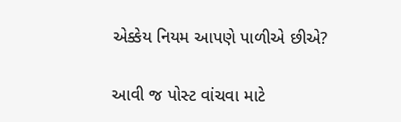એક્કેય નિયમ આપણે પાળીએ છીએ?

આવી જ પોસ્ટ વાંચવા માટે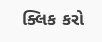ક્લિક કરો